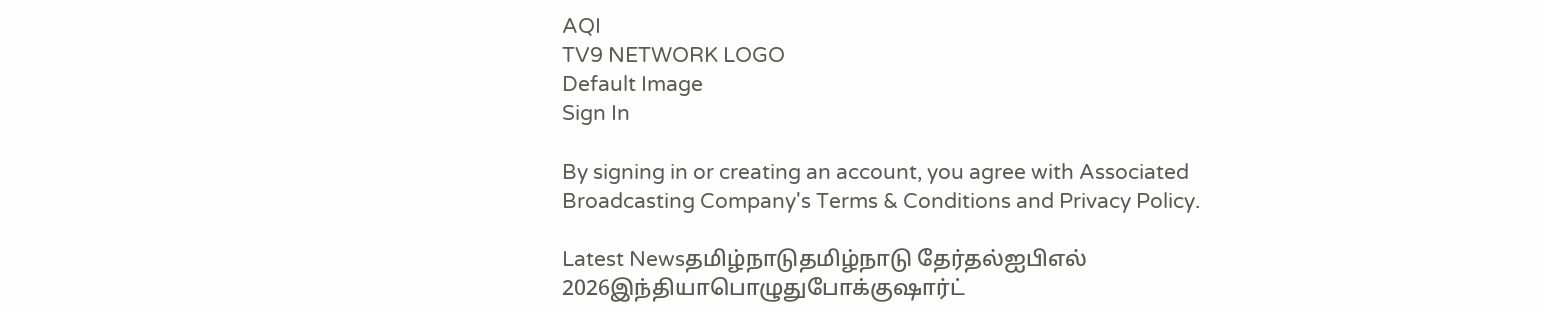AQI
TV9 NETWORK LOGO
Default Image
Sign In

By signing in or creating an account, you agree with Associated Broadcasting Company's Terms & Conditions and Privacy Policy.

Latest Newsதமிழ்நாடுதமிழ்நாடு தேர்தல்ஐபிஎல் 2026இந்தியாபொழுதுபோக்குஷார்ட்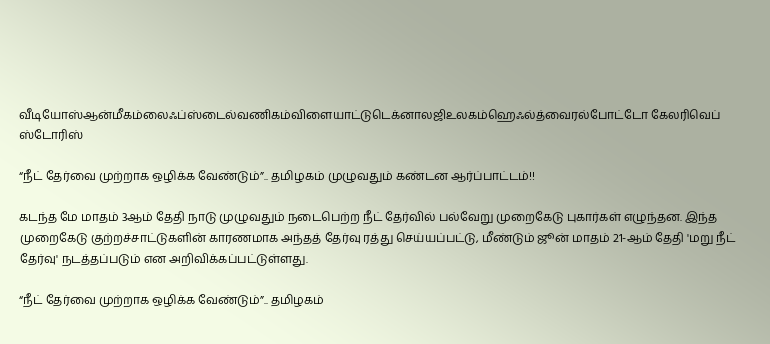வீடியோஸ்ஆன்மீகம்லைஃப்ஸ்டைல்வணிகம்விளையாட்டுடெக்னாலஜிஉலகம்ஹெஃல்த்வைரல்போட்டோ கேலரிவெப் ஸ்டோரிஸ்

“நீட் தேர்வை முற்றாக ஒழிக்க வேண்டும்”.. தமிழகம் முழுவதும் கண்டன ஆர்ப்பாட்டம்!!

கடந்த மே மாதம் 3ஆம் தேதி நாடு முழுவதும் நடைபெற்ற நீட் தேர்வில் பல்வேறு முறைகேடு புகார்கள் எழுந்தன. இந்த முறைகேடு குற்றச்சாட்டுகளின் காரணமாக அந்தத் தேர்வு ரத்து செய்யப்பட்டு, மீண்டும் ஜூன் மாதம் 21-ஆம் தேதி 'மறு நீட் தேர்வு' நடத்தப்படும் என அறிவிக்கப்பட்டுள்ளது.

“நீட் தேர்வை முற்றாக ஒழிக்க வேண்டும்”.. தமிழகம்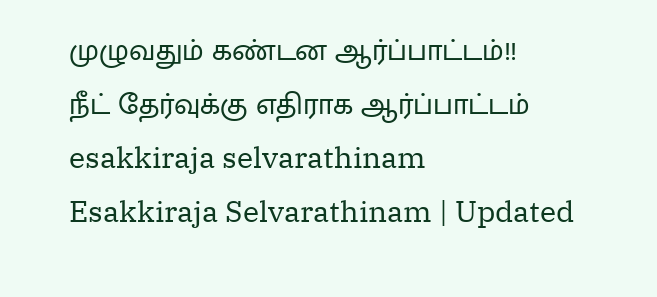முழுவதும் கண்டன ஆர்ப்பாட்டம்!!
நீட் தேர்வுக்கு எதிராக ஆர்ப்பாட்டம்
esakkiraja selvarathinam
Esakkiraja Selvarathinam | Updated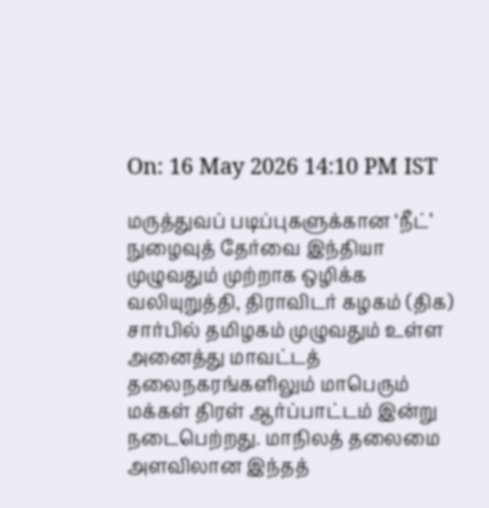On: 16 May 2026 14:10 PM IST

மருத்துவப் படிப்புகளுக்கான ‘நீட்’ நுழைவுத் தேர்வை இந்தியா முழுவதும் முற்றாக ஒழிக்க வலியுறுத்தி, திராவிடர் கழகம் (திக) சார்பில் தமிழகம் முழுவதும் உள்ள அனைத்து மாவட்டத் தலைநகரங்களிலும் மாபெரும் மக்கள் திரள் ஆர்ப்பாட்டம் இன்று நடைபெற்றது. மாநிலத் தலைமை அளவிலான இந்தத்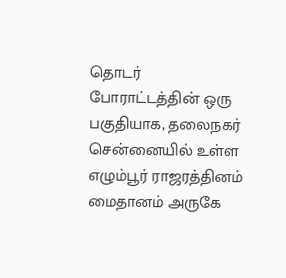தொடர் போராட்டத்தின் ஒரு பகுதியாக, தலைநகர் சென்னையில் உள்ள எழும்பூர் ராஜரத்தினம் மைதானம் அருகே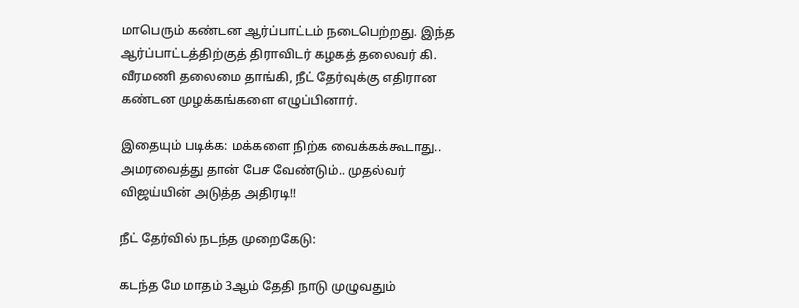மாபெரும் கண்டன ஆர்ப்பாட்டம் நடைபெற்றது. இந்த ஆர்ப்பாட்டத்திற்குத் திராவிடர் கழகத் தலைவர் கி. வீரமணி தலைமை தாங்கி, நீட் தேர்வுக்கு எதிரான கண்டன முழக்கங்களை எழுப்பினார்.

இதையும் படிக்க: மக்களை நிற்க வைக்கக்கூடாது.. அமரவைத்து தான் பேச வேண்டும்.. முதல்வர் விஜய்யின் அடுத்த அதிரடி!!

நீட் தேர்வில் நடந்த முறைகேடு:

கடந்த மே மாதம் 3ஆம் தேதி நாடு முழுவதும்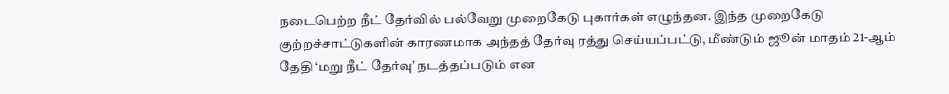நடைபெற்ற நீட் தேர்வில் பல்வேறு முறைகேடு புகார்கள் எழுந்தன. இந்த முறைகேடு குற்றச்சாட்டுகளின் காரணமாக அந்தத் தேர்வு ரத்து செய்யப்பட்டு, மீண்டும் ஜூன் மாதம் 21-ஆம் தேதி ‘மறு நீட் தேர்வு’ நடத்தப்படும் என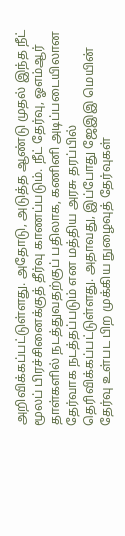அறிவிக்கப்பட்டுள்ளது. அதோடு, அடுத்த ஆண்டு முதல் இந்த நீட் மூலப் பிரச்சினைக்குத் தீர்வு காணப்படும். நீட் தேர்வு, ஓஎம்ஆர் தாள்களில் நடத்துவதற்குப் பதிலாக, கணினி அடிப்படையிலான தேர்வாக நடத்தப்படும் என மத்திய அரசு தரப்பில் தெரிவிக்கப்பட்டுள்ளது. அதாவது, இப்போது ஜேஇஇ மெயின் தேர்வு உள்பட பிற முக்கிய நுழைவுத் தேர்வுகள்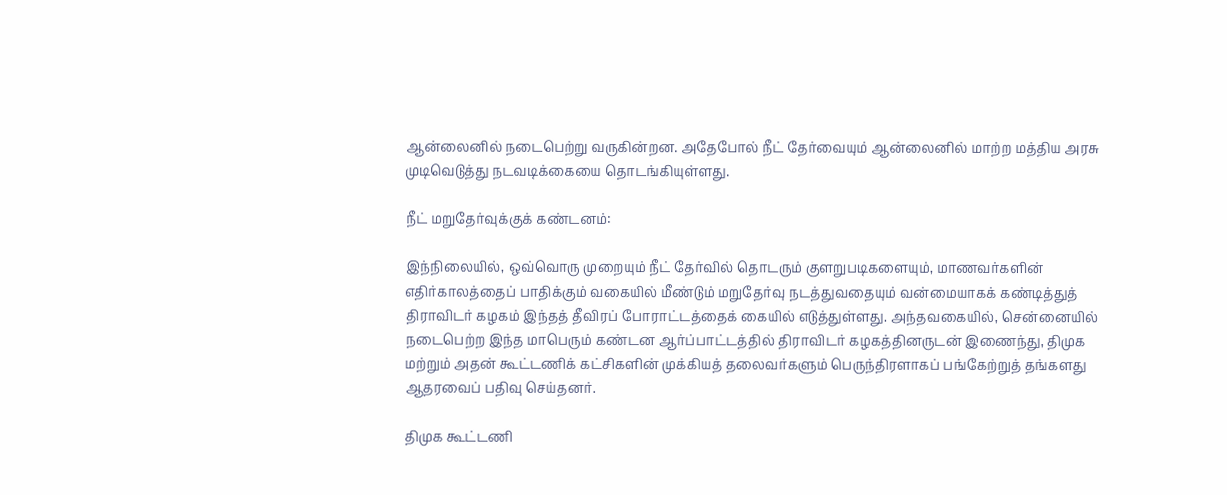ஆன்லைனில் நடைபெற்று வருகின்றன. அதேபோல் நீட் தேர்வையும் ஆன்லைனில் மாற்ற மத்திய அரசு முடிவெடுத்து நடவடிக்கையை தொடங்கியுள்ளது.

நீட் மறுதேர்வுக்குக் கண்டனம்:

இந்நிலையில், ஒவ்வொரு முறையும் நீட் தேர்வில் தொடரும் குளறுபடிகளையும், மாணவர்களின் எதிர்காலத்தைப் பாதிக்கும் வகையில் மீண்டும் மறுதேர்வு நடத்துவதையும் வன்மையாகக் கண்டித்துத் திராவிடர் கழகம் இந்தத் தீவிரப் போராட்டத்தைக் கையில் எடுத்துள்ளது. அந்தவகையில், சென்னையில் நடைபெற்ற இந்த மாபெரும் கண்டன ஆர்ப்பாட்டத்தில் திராவிடர் கழகத்தினருடன் இணைந்து, திமுக மற்றும் அதன் கூட்டணிக் கட்சிகளின் முக்கியத் தலைவர்களும் பெருந்திரளாகப் பங்கேற்றுத் தங்களது ஆதரவைப் பதிவு செய்தனர்.

திமுக கூட்டணி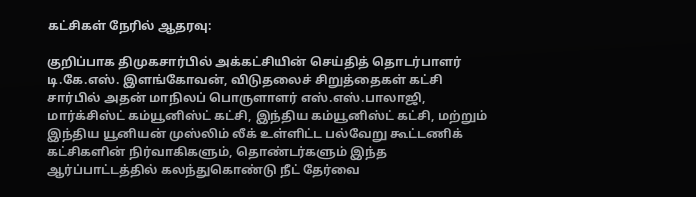கட்சிகள் நேரில் ஆதரவு:

குறிப்பாக திமுகசார்பில் அக்கட்சியின் செய்தித் தொடர்பாளர் டி.கே.எஸ். இளங்கோவன், விடுதலைச் சிறுத்தைகள் கட்சி சார்பில் அதன் மாநிலப் பொருளாளர் எஸ்.எஸ்.பாலாஜி, மார்க்சிஸ்ட் கம்யூனிஸ்ட் கட்சி, இந்திய கம்யூனிஸ்ட் கட்சி, மற்றும் இந்திய யூனியன் முஸ்லிம் லீக் உள்ளிட்ட பல்வேறு கூட்டணிக் கட்சிகளின் நிர்வாகிகளும், தொண்டர்களும் இந்த ஆர்ப்பாட்டத்தில் கலந்துகொண்டு நீட் தேர்வை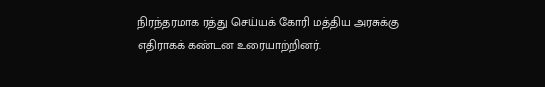நிரந்தரமாக ரத்து செய்யக் கோரி மத்திய அரசுக்கு எதிராகக் கண்டன உரையாற்றினர்.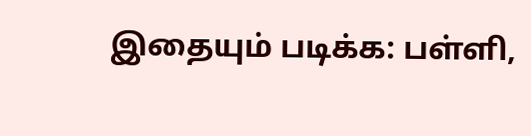இதையும் படிக்க: பள்ளி,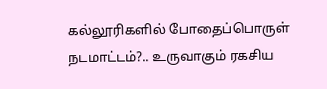கல்லூரிகளில் போதைப்பொருள் நடமாட்டம்?.. உருவாகும் ரகசிய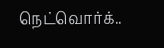நெட்வொர்க்..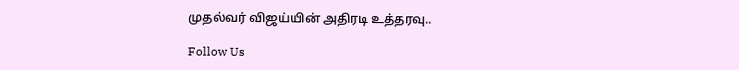முதல்வர் விஜய்யின் அதிரடி உத்தரவு..

Follow Us